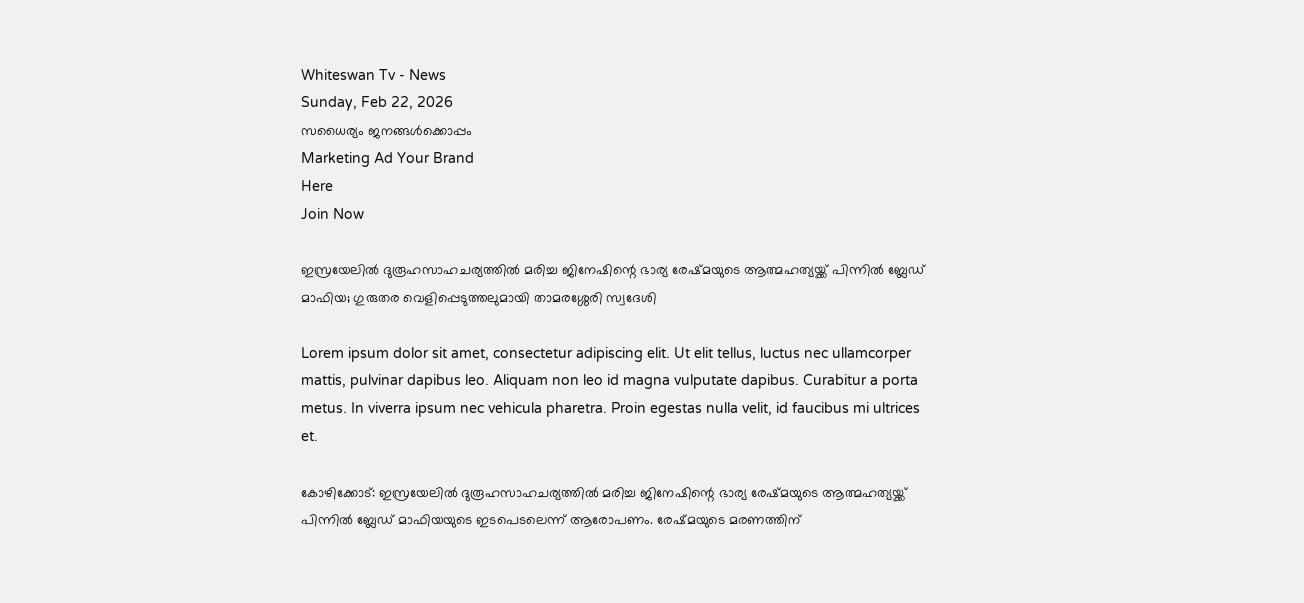Whiteswan Tv - News
Sunday, Feb 22, 2026
സധൈര്യം ജനങ്ങൾക്കൊപ്പം
Marketing Ad Your Brand
Here
Join Now

ഇസ്രയേലിൽ ദുരൂഹസാഹചര്യത്തിൽ മരിച്ച ജിനേഷിന്റെ ഭാര്യ രേഷ്മയുടെ ആത്മഹത്യയ്ക്ക് പിന്നിൽ ബ്ലേഡ് മാഫിയ; ഗുരുതര വെളിപ്പെടുത്തലുമായി താമരശ്ശേരി സ്വദേശി

Lorem ipsum dolor sit amet, consectetur adipiscing elit. Ut elit tellus, luctus nec ullamcorper mattis, pulvinar dapibus leo. Aliquam non leo id magna vulputate dapibus. Curabitur a porta metus. In viverra ipsum nec vehicula pharetra. Proin egestas nulla velit, id faucibus mi ultrices et.

കോഴിക്കോട്: ഇസ്രയേലിൽ ദുരൂഹസാഹചര്യത്തിൽ മരിച്ച ജിനേഷിന്റെ ഭാര്യ രേഷ്മയുടെ ആത്മഹത്യയ്ക്ക് പിന്നിൽ ബ്ലേഡ് മാഫിയയുടെ ഇടപെടലെന്ന് ആരോപണം. രേഷ്മയുടെ മരണത്തിന്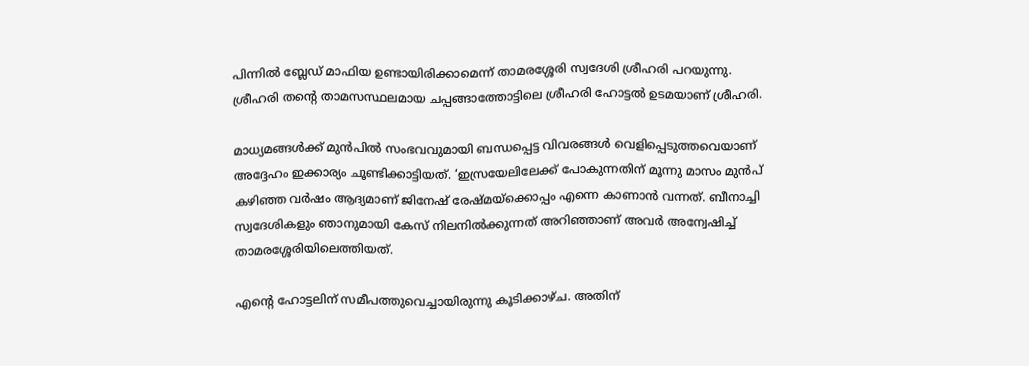പിന്നിൽ ബ്ലേഡ് മാഫിയ ഉണ്ടായിരിക്കാമെന്ന് താമരശ്ശേരി സ്വദേശി ശ്രീഹരി പറയുന്നു. ശ്രീഹരി തന്റെ താമസസ്ഥലമായ ചപ്പങ്ങാത്തോട്ടിലെ ശ്രീഹരി ഹോട്ടൽ ഉടമയാണ് ശ്രീഹരി.

മാധ്യമങ്ങൾക്ക് മുൻപിൽ സംഭവവുമായി ബന്ധപ്പെട്ട വിവരങ്ങൾ വെളിപ്പെടുത്തവെയാണ് അദ്ദേഹം ഇക്കാര്യം ചൂണ്ടിക്കാട്ടിയത്. ‘ഇസ്രയേലിലേക്ക് പോകുന്നതിന് മൂന്നു മാസം മുൻപ് കഴിഞ്ഞ വർഷം ആദ്യമാണ് ജിനേഷ് രേഷ്മയ്‌ക്കൊപ്പം എന്നെ കാണാൻ വന്നത്. ബീനാച്ചി സ്വദേശികളും ഞാനുമായി കേസ് നിലനിൽക്കുന്നത് അറിഞ്ഞാണ് അവർ അന്വേഷിച്ച് താമരശ്ശേരിയിലെത്തിയത്.

എന്റെ ഹോട്ടലിന് സമീപത്തുവെച്ചായിരുന്നു കൂടിക്കാഴ്ച. അതിന്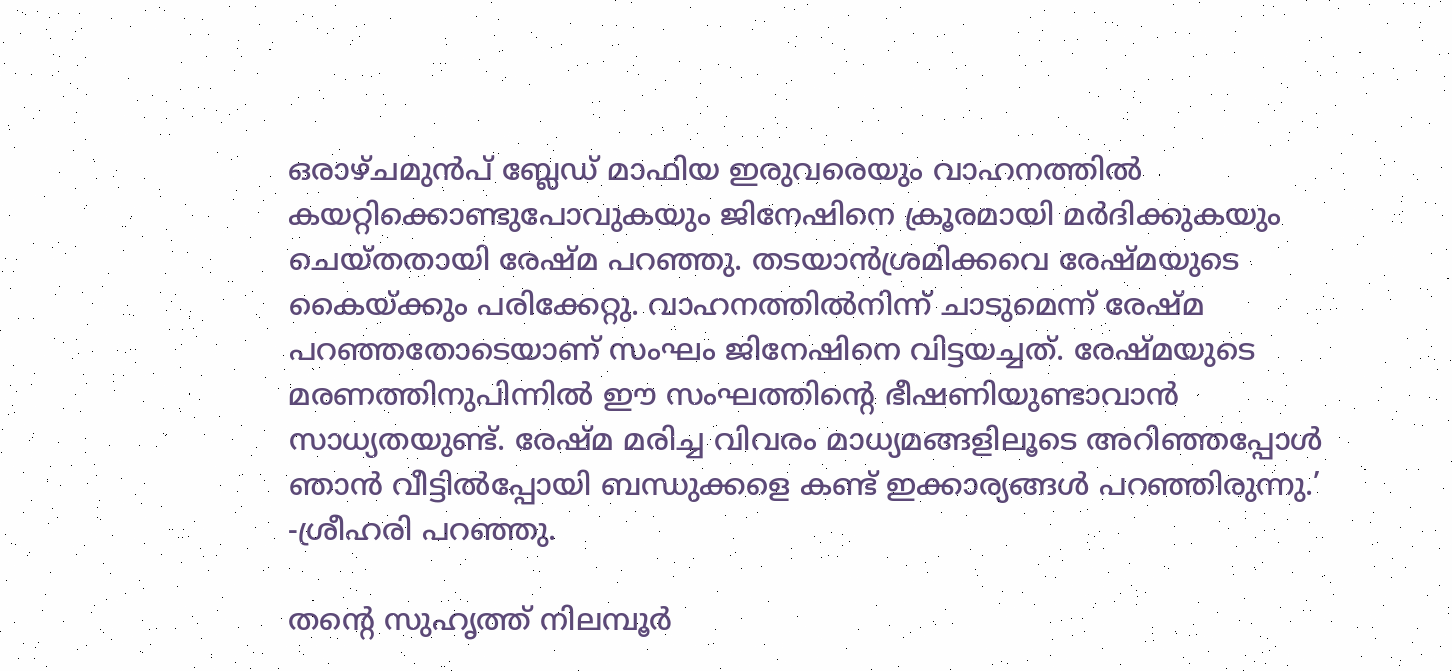ഒരാഴ്ചമുൻപ് ബ്ലേഡ് മാഫിയ ഇരുവരെയും വാഹനത്തിൽ കയറ്റിക്കൊണ്ടുപോവുകയും ജിനേഷിനെ ക്രൂരമായി മർദിക്കുകയും ചെയ്തതായി രേഷ്മ പറഞ്ഞു. തടയാൻശ്രമിക്കവെ രേഷ്മയുടെ കൈയ്ക്കും പരിക്കേറ്റു. വാഹനത്തിൽനിന്ന് ചാടുമെന്ന് രേഷ്മ പറഞ്ഞതോടെയാണ് സംഘം ജിനേഷിനെ വിട്ടയച്ചത്. രേഷ്മയുടെ മരണത്തിനുപിന്നിൽ ഈ സംഘത്തിന്റെ ഭീഷണിയുണ്ടാവാൻ സാധ്യതയുണ്ട്. രേഷ്മ മരിച്ച വിവരം മാധ്യമങ്ങളിലൂടെ അറിഞ്ഞപ്പോൾ ഞാൻ വീട്ടിൽപ്പോയി ബന്ധുക്കളെ കണ്ട് ഇക്കാര്യങ്ങൾ പറഞ്ഞിരുന്നു.’ -ശ്രീഹരി പറഞ്ഞു.

തന്റെ സുഹൃത്ത് നിലമ്പൂർ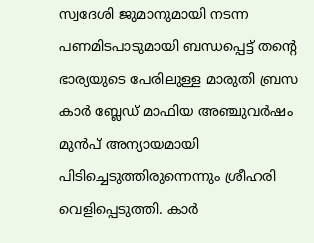സ്വദേശി ജുമാനുമായി നടന്ന പണമിടപാടുമായി ബന്ധപ്പെട്ട് തന്റെ ഭാര്യയുടെ പേരിലുള്ള മാരുതി ബ്രസ കാർ ബ്ലേഡ് മാഫിയ അഞ്ചുവർഷം മുൻപ് അന്യായമായി പിടിച്ചെടുത്തിരുന്നെന്നും ശ്രീഹരി വെളിപ്പെടുത്തി. കാർ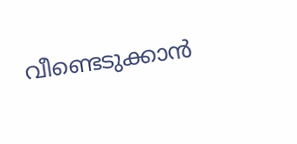വീണ്ടെടുക്കാൻ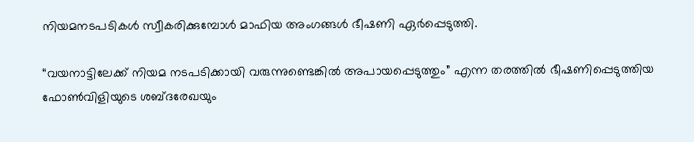നിയമനടപടികൾ സ്വീകരിക്കുമ്പോൾ മാഫിയ അംഗങ്ങൾ ഭീഷണി ഏർപ്പെടുത്തി.

“വയനാട്ടിലേക്ക് നിയമ നടപടിക്കായി വരുന്നുണ്ടെങ്കിൽ അപായപ്പെടുത്തും” എന്ന തരത്തിൽ ഭീഷണിപ്പെടുത്തിയ ഫോൺവിളിയുടെ ശബ്ദരേഖയും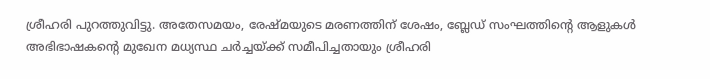ശ്രീഹരി പുറത്തുവിട്ടു. അതേസമയം, രേഷ്മയുടെ മരണത്തിന് ശേഷം, ബ്ലേഡ് സംഘത്തിന്റെ ആളുകൾ അഭിഭാഷകന്റെ മുഖേന മധ്യസ്ഥ ചർച്ചയ്ക്ക് സമീപിച്ചതായും ശ്രീഹരി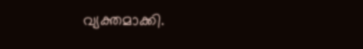വ്യക്തമാക്കി.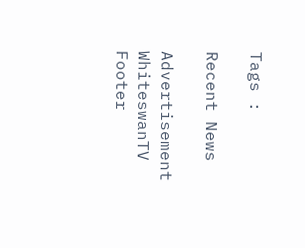Tags :

Recent News

Advertisement
WhiteswanTV Footer